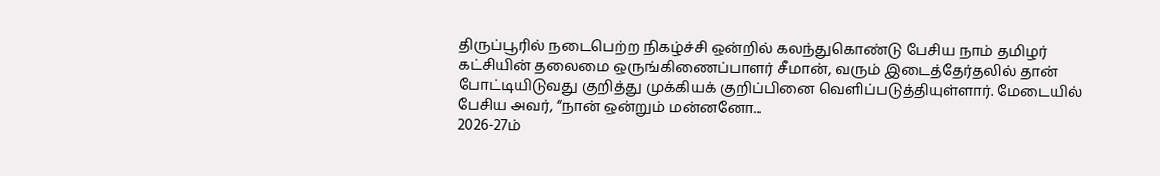திருப்பூரில் நடைபெற்ற நிகழ்ச்சி ஒன்றில் கலந்துகொண்டு பேசிய நாம் தமிழர் கட்சியின் தலைமை ஒருங்கிணைப்பாளர் சீமான், வரும் இடைத்தேர்தலில் தான் போட்டியிடுவது குறித்து முக்கியக் குறிப்பினை வெளிப்படுத்தியுள்ளார். மேடையில் பேசிய அவர், “நான் ஒன்றும் மன்னனோ...
2026-27ம்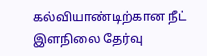கல்வியாண்டிற்கான நீட் இளநிலை தேர்வு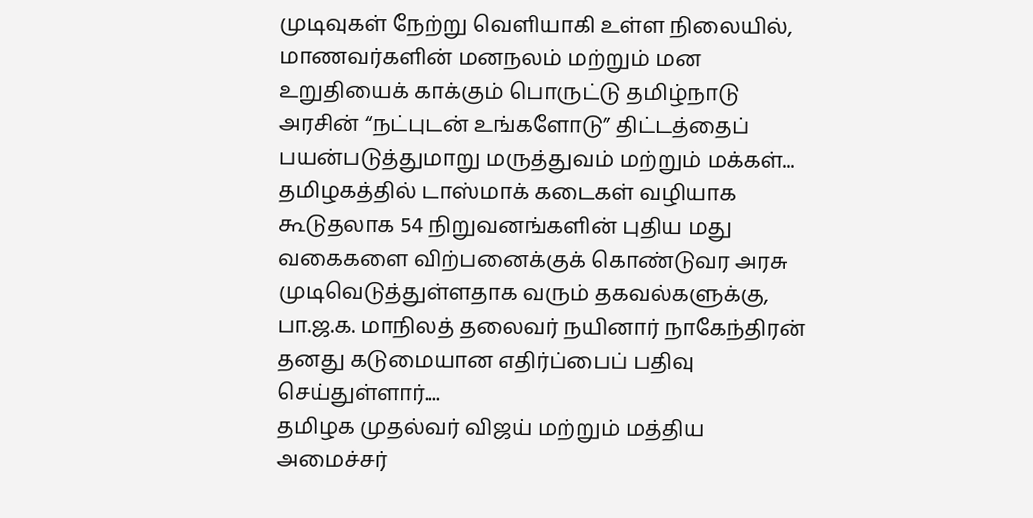முடிவுகள் நேற்று வெளியாகி உள்ள நிலையில், மாணவர்களின் மனநலம் மற்றும் மன உறுதியைக் காக்கும் பொருட்டு தமிழ்நாடு அரசின் “நட்புடன் உங்களோடு” திட்டத்தைப் பயன்படுத்துமாறு மருத்துவம் மற்றும் மக்கள்...
தமிழகத்தில் டாஸ்மாக் கடைகள் வழியாக கூடுதலாக 54 நிறுவனங்களின் புதிய மது வகைகளை விற்பனைக்குக் கொண்டுவர அரசு முடிவெடுத்துள்ளதாக வரும் தகவல்களுக்கு, பா.ஜ.க. மாநிலத் தலைவர் நயினார் நாகேந்திரன் தனது கடுமையான எதிர்ப்பைப் பதிவு செய்துள்ளார்....
தமிழக முதல்வர் விஜய் மற்றும் மத்திய அமைச்சர்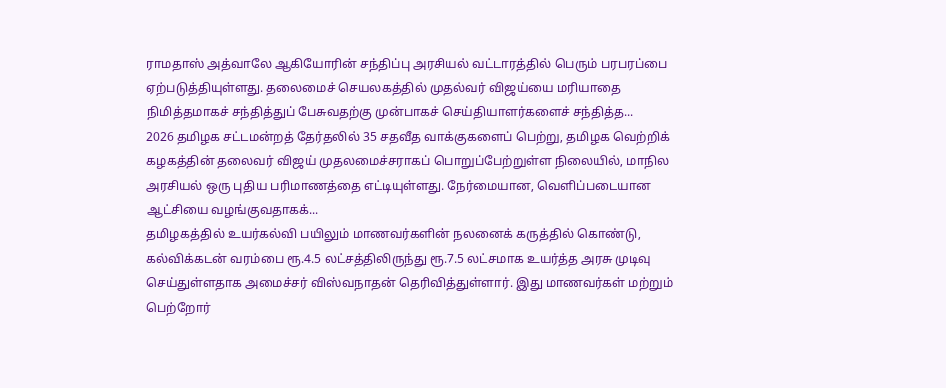ராமதாஸ் அத்வாலே ஆகியோரின் சந்திப்பு அரசியல் வட்டாரத்தில் பெரும் பரபரப்பை ஏற்படுத்தியுள்ளது. தலைமைச் செயலகத்தில் முதல்வர் விஜய்யை மரியாதை நிமித்தமாகச் சந்தித்துப் பேசுவதற்கு முன்பாகச் செய்தியாளர்களைச் சந்தித்த...
2026 தமிழக சட்டமன்றத் தேர்தலில் 35 சதவீத வாக்குகளைப் பெற்று, தமிழக வெற்றிக் கழகத்தின் தலைவர் விஜய் முதலமைச்சராகப் பொறுப்பேற்றுள்ள நிலையில், மாநில அரசியல் ஒரு புதிய பரிமாணத்தை எட்டியுள்ளது. நேர்மையான, வெளிப்படையான ஆட்சியை வழங்குவதாகக்...
தமிழகத்தில் உயர்கல்வி பயிலும் மாணவர்களின் நலனைக் கருத்தில் கொண்டு, கல்விக்கடன் வரம்பை ரூ.4.5 லட்சத்திலிருந்து ரூ.7.5 லட்சமாக உயர்த்த அரசு முடிவு செய்துள்ளதாக அமைச்சர் விஸ்வநாதன் தெரிவித்துள்ளார். இது மாணவர்கள் மற்றும் பெற்றோர்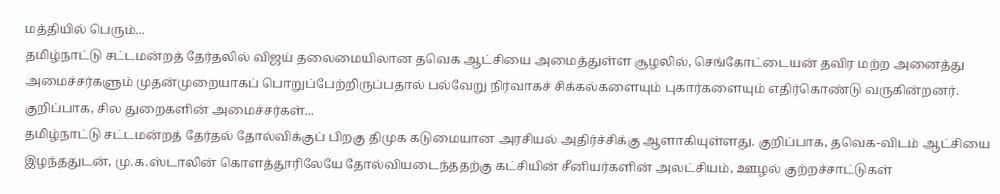மத்தியில் பெரும்...
தமிழ்நாட்டு சட்டமன்றத் தேர்தலில் விஜய் தலைமையிலான தவெக ஆட்சியை அமைத்துள்ள சூழலில், செங்கோட்டையன் தவிர மற்ற அனைத்து அமைச்சர்களும் முதன்முறையாகப் பொறுப்பேற்றிருப்பதால் பல்வேறு நிர்வாகச் சிக்கல்களையும் புகார்களையும் எதிர்கொண்டு வருகின்றனர். குறிப்பாக, சில துறைகளின் அமைச்சர்கள்...
தமிழ்நாட்டு சட்டமன்றத் தேர்தல் தோல்விக்குப் பிறகு திமுக கடுமையான அரசியல் அதிர்ச்சிக்கு ஆளாகியுள்ளது. குறிப்பாக, தவெக-விடம் ஆட்சியை இழந்ததுடன், மு.க.ஸ்டாலின் கொளத்தூரிலேயே தோல்வியடைந்ததற்கு கட்சியின் சீனியர்களின் அலட்சியம், ஊழல் குற்றச்சாட்டுகள்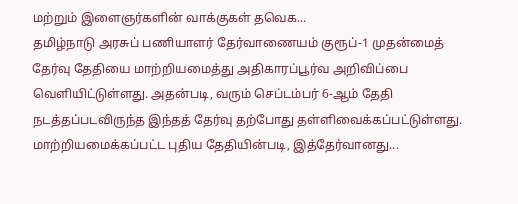மற்றும் இளைஞர்களின் வாக்குகள் தவெக...
தமிழ்நாடு அரசுப் பணியாளர் தேர்வாணையம் குரூப்-1 முதன்மைத் தேர்வு தேதியை மாற்றியமைத்து அதிகாரப்பூர்வ அறிவிப்பை வெளியிட்டுள்ளது. அதன்படி, வரும் செப்டம்பர் 6-ஆம் தேதி நடத்தப்படவிருந்த இந்தத் தேர்வு தற்போது தள்ளிவைக்கப்பட்டுள்ளது. மாற்றியமைக்கப்பட்ட புதிய தேதியின்படி, இத்தேர்வானது...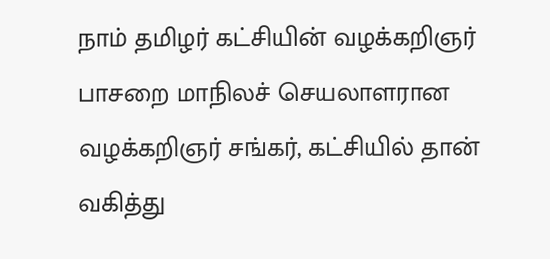நாம் தமிழர் கட்சியின் வழக்கறிஞர் பாசறை மாநிலச் செயலாளரான வழக்கறிஞர் சங்கர், கட்சியில் தான் வகித்து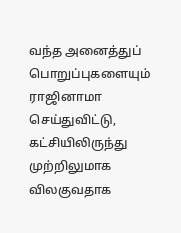வந்த அனைத்துப் பொறுப்புகளையும் ராஜினாமா செய்துவிட்டு, கட்சியிலிருந்து முற்றிலுமாக விலகுவதாக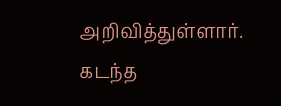அறிவித்துள்ளார். கடந்த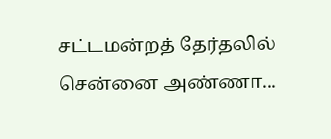சட்டமன்றத் தேர்தலில் சென்னை அண்ணா...